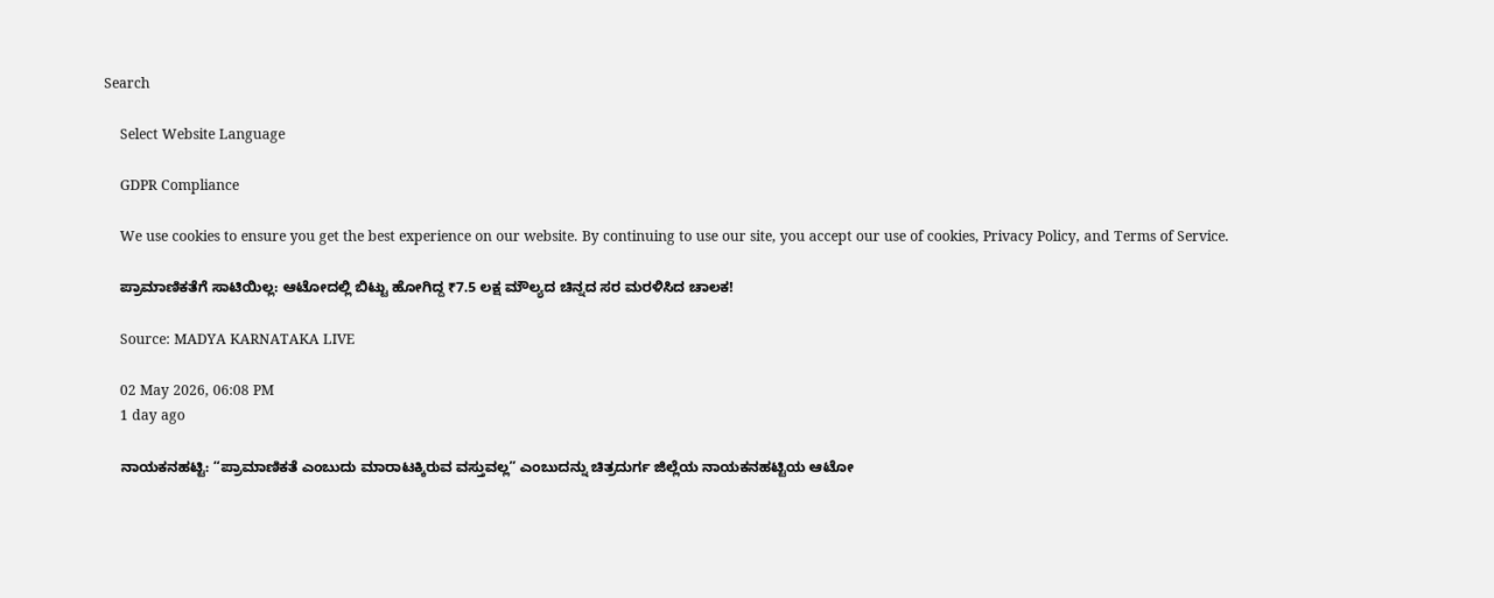Search

    Select Website Language

    GDPR Compliance

    We use cookies to ensure you get the best experience on our website. By continuing to use our site, you accept our use of cookies, Privacy Policy, and Terms of Service.

    ಪ್ರಾಮಾಣಿಕತೆಗೆ ಸಾಟಿಯಿಲ್ಲ: ಆಟೋದಲ್ಲಿ ಬಿಟ್ಟು ಹೋಗಿದ್ದ ₹7.5 ಲಕ್ಷ ಮೌಲ್ಯದ ಚಿನ್ನದ ಸರ ಮರಳಿಸಿದ ಚಾಲಕ!

    Source: MADYA KARNATAKA LIVE

    02 May 2026, 06:08 PM
    1 day ago

    ನಾಯಕನಹಟ್ಟಿ: “ಪ್ರಾಮಾಣಿಕತೆ ಎಂಬುದು ಮಾರಾಟಕ್ಕಿರುವ ವಸ್ತುವಲ್ಲ” ಎಂಬುದನ್ನು ಚಿತ್ರದುರ್ಗ ಜಿಲ್ಲೆಯ ನಾಯಕನಹಟ್ಟಿಯ ಆಟೋ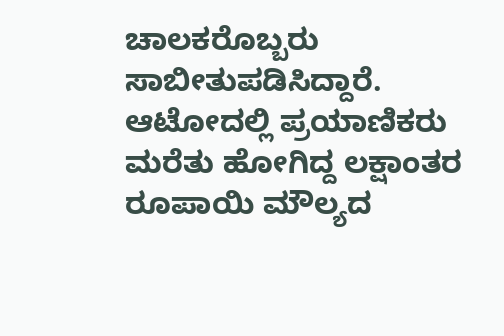ಚಾಲಕರೊಬ್ಬರು ಸಾಬೀತುಪಡಿಸಿದ್ದಾರೆ. ಆಟೋದಲ್ಲಿ ಪ್ರಯಾಣಿಕರು ಮರೆತು ಹೋಗಿದ್ದ ಲಕ್ಷಾಂತರ ರೂಪಾಯಿ ಮೌಲ್ಯದ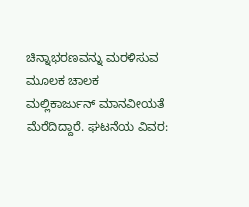ಚಿನ್ನಾಭರಣವನ್ನು ಮರಳಿಸುವ ಮೂಲಕ ಚಾಲಕ ಮಲ್ಲಿಕಾರ್ಜುನ್ ಮಾನವೀಯತೆ ಮೆರೆದಿದ್ದಾರೆ. ಘಟನೆಯ ವಿವರ: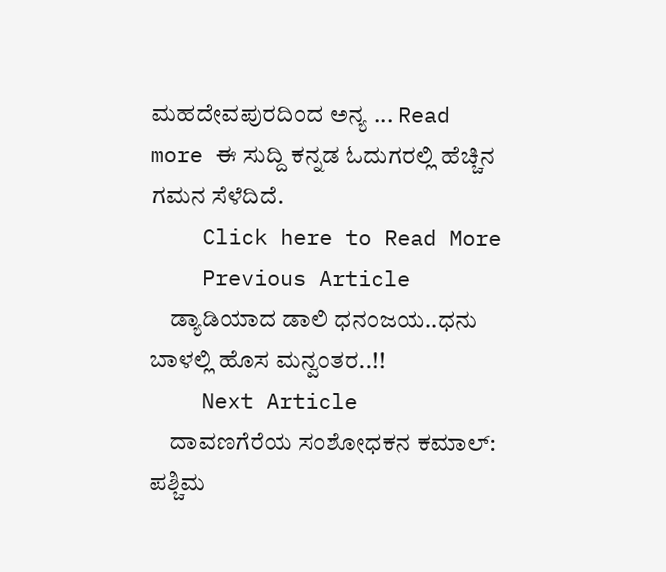ಮಹದೇವಪುರದಿಂದ ಅನ್ಯ ... Read more ಈ ಸುದ್ದಿ ಕನ್ನಡ ಓದುಗರಲ್ಲಿ ಹೆಚ್ಚಿನ ಗಮನ ಸೆಳೆದಿದೆ.
    Click here to Read More
    Previous Article
    ಡ್ಯಾಡಿಯಾದ ಡಾಲಿ ಧನಂಜಯ..ಧನು ಬಾಳಲ್ಲಿ ಹೊಸ ಮನ್ವಂತರ..!!
    Next Article
    ದಾವಣಗೆರೆಯ ಸಂಶೋಧಕನ ಕಮಾಲ್: ಪಶ್ಚಿಮ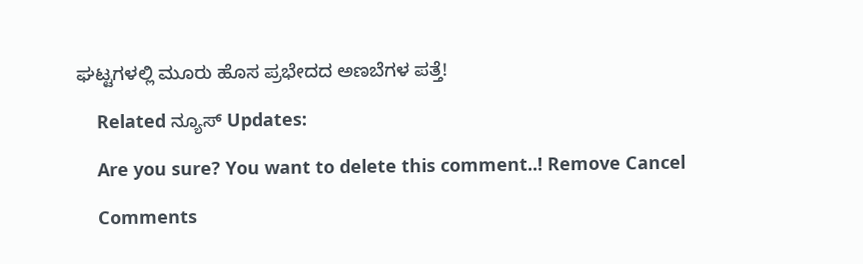ಘಟ್ಟಗಳಲ್ಲಿ ಮೂರು ಹೊಸ ಪ್ರಭೇದದ ಅಣಬೆಗಳ ಪತ್ತೆ!

    Related ನ್ಯೂಸ್ Updates:

    Are you sure? You want to delete this comment..! Remove Cancel

    Comments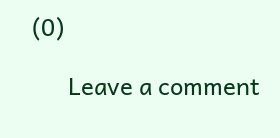(0)

      Leave a comment